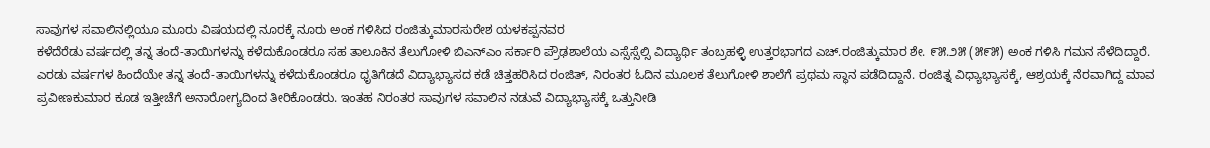ಸಾವುಗಳ ಸವಾಲಿನಲ್ಲಿಯೂ ಮೂರು ವಿಷಯದಲ್ಲಿ ನೂರಕ್ಕೆ ನೂರು ಅಂಕ ಗಳಿಸಿದ ರಂಜಿತ್ಕುಮಾರಸುರೇಶ ಯಳಕಪ್ಪನವರ
ಕಳೆದೆರೆಡು ವರ್ಷದಲ್ಲಿ ತನ್ನ ತಂದೆ-ತಾಯಿಗಳನ್ನು ಕಳೆದುಕೊಂಡರೂ ಸಹ ತಾಲೂಕಿನ ತೆಲುಗೋಳಿ ಬಿಎನ್ಎಂ ಸರ್ಕಾರಿ ಪ್ರೌಢಶಾಲೆಯ ಎಸ್ಸೆಸ್ಸೆಲ್ಸಿ ವಿದ್ಯಾರ್ಥಿ ತಂಬ್ರಹಳ್ಳಿ ಉತ್ತರಭಾಗದ ಎಚ್.ರಂಜಿತ್ಕುಮಾರ ಶೇ. ೯೫.೨೫ (೫೯೫) ಅಂಕ ಗಳಿಸಿ ಗಮನ ಸೆಳೆದಿದ್ದಾರೆ.
ಎರಡು ವರ್ಷಗಳ ಹಿಂದೆಯೇ ತನ್ನ ತಂದೆ-ತಾಯಿಗಳನ್ನು ಕಳೆದುಕೊಂಡರೂ ಧೃತಿಗೆಡದೆ ವಿದ್ಯಾಭ್ಯಾಸದ ಕಡೆ ಚಿತ್ತಹರಿಸಿದ ರಂಜಿತ್, ನಿರಂತರ ಓದಿನ ಮೂಲಕ ತೆಲುಗೋಳಿ ಶಾಲೆಗೆ ಪ್ರಥಮ ಸ್ಥಾನ ಪಡೆದಿದ್ದಾನೆ. ರಂಜಿತ್ನ ವಿಧ್ಯಾಭ್ಯಾಸಕ್ಕೆ, ಆಶ್ರಯಕ್ಕೆ ನೆರವಾಗಿದ್ದ ಮಾವ ಪ್ರವೀಣಕುಮಾರ ಕೂಡ ಇತ್ತೀಚೆಗೆ ಅನಾರೋಗ್ಯದಿಂದ ತೀರಿಕೊಂಡರು. ಇಂತಹ ನಿರಂತರ ಸಾವುಗಳ ಸವಾಲಿನ ನಡುವೆ ವಿದ್ಯಾಭ್ಯಾಸಕ್ಕೆ ಒತ್ತುನೀಡಿ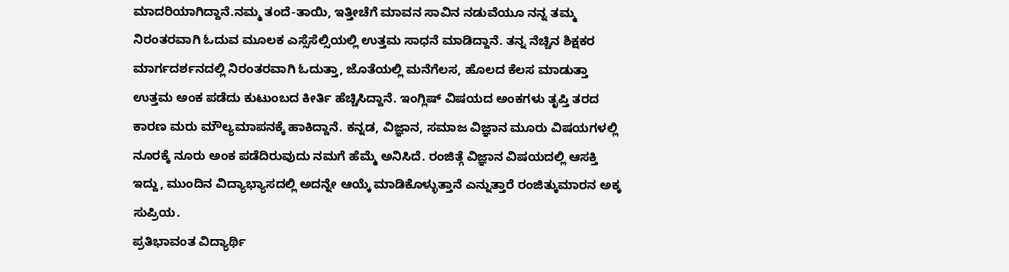ಮಾದರಿಯಾಗಿದ್ದಾನೆ.ನಮ್ಮ ತಂದೆ-ತಾಯಿ, ಇತ್ತೀಚೆಗೆ ಮಾವನ ಸಾವಿನ ನಡುವೆಯೂ ನನ್ನ ತಮ್ಮ ನಿರಂತರವಾಗಿ ಓದುವ ಮೂಲಕ ಎಸ್ಸೆಸೆಲ್ಸಿಯಲ್ಲಿ ಉತ್ತಮ ಸಾಧನೆ ಮಾಡಿದ್ದಾನೆ. ತನ್ನ ನೆಚ್ಚಿನ ಶಿಕ್ಷಕರ ಮಾರ್ಗದರ್ಶನದಲ್ಲಿ ನಿರಂತರವಾಗಿ ಓದುತ್ತಾ, ಜೊತೆಯಲ್ಲಿ ಮನೆಗೆಲಸ, ಹೊಲದ ಕೆಲಸ ಮಾಡುತ್ತಾ ಉತ್ತಮ ಅಂಕ ಪಡೆದು ಕುಟುಂಬದ ಕೀರ್ತಿ ಹೆಚ್ಚಿಸಿದ್ದಾನೆ. ಇಂಗ್ಲಿಷ್ ವಿಷಯದ ಅಂಕಗಳು ತೃಪ್ತಿ ತರದ ಕಾರಣ ಮರು ಮೌಲ್ಯಮಾಪನಕ್ಕೆ ಹಾಕಿದ್ದಾನೆ. ಕನ್ನಡ, ವಿಜ್ಞಾನ, ಸಮಾಜ ವಿಜ್ಞಾನ ಮೂರು ವಿಷಯಗಳಲ್ಲಿ ನೂರಕ್ಕೆ ನೂರು ಅಂಕ ಪಡೆದಿರುವುದು ನಮಗೆ ಹೆಮ್ಮೆ ಅನಿಸಿದೆ. ರಂಜಿತ್ಗೆ ವಿಜ್ಞಾನ ವಿಷಯದಲ್ಲಿ ಆಸಕ್ತಿ ಇದ್ದು, ಮುಂದಿನ ವಿದ್ಯಾಭ್ಯಾಸದಲ್ಲಿ ಅದನ್ನೇ ಆಯ್ಕೆ ಮಾಡಿಕೊಳ್ಳುತ್ತಾನೆ ಎನ್ನುತ್ತಾರೆ ರಂಜಿತ್ಕುಮಾರನ ಅಕ್ಕ ಸುಪ್ರಿಯ.
ಪ್ರತಿಭಾವಂತ ವಿದ್ಯಾರ್ಥಿ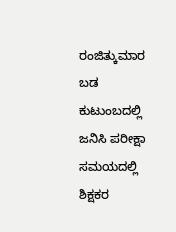ರಂಜಿತ್ಕುಮಾರ ಬಡ ಕುಟುಂಬದಲ್ಲಿ ಜನಿಸಿ ಪರೀಕ್ಷಾ ಸಮಯದಲ್ಲಿ ಶಿಕ್ಷಕರ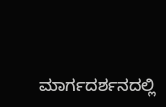ಮಾರ್ಗದರ್ಶನದಲ್ಲಿ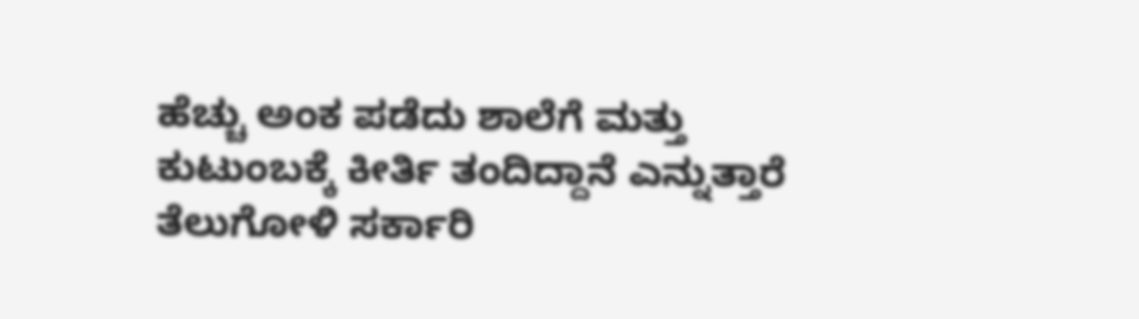ಹೆಚ್ಚು ಅಂಕ ಪಡೆದು ಶಾಲೆಗೆ ಮತ್ತು ಕುಟುಂಬಕ್ಕೆ ಕೀರ್ತಿ ತಂದಿದ್ದಾನೆ ಎನ್ನುತ್ತಾರೆ ತೆಲುಗೋಳಿ ಸರ್ಕಾರಿ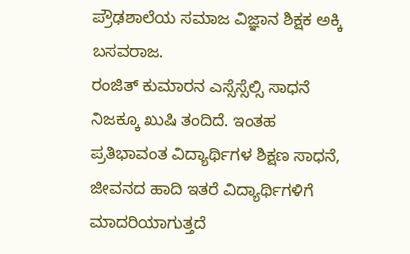ಪ್ರೌಢಶಾಲೆಯ ಸಮಾಜ ವಿಜ್ಞಾನ ಶಿಕ್ಷಕ ಅಕ್ಕಿ ಬಸವರಾಜ.
ರಂಜಿತ್ ಕುಮಾರನ ಎಸ್ಸೆಸ್ಸೆಲ್ಸಿ ಸಾಧನೆ ನಿಜಕ್ಕೂ ಖುಷಿ ತಂದಿದೆ. ಇಂತಹ ಪ್ರತಿಭಾವಂತ ವಿದ್ಯಾರ್ಥಿಗಳ ಶಿಕ್ಷಣ ಸಾಧನೆ, ಜೀವನದ ಹಾದಿ ಇತರೆ ವಿದ್ಯಾರ್ಥಿಗಳಿಗೆ ಮಾದರಿಯಾಗುತ್ತದೆ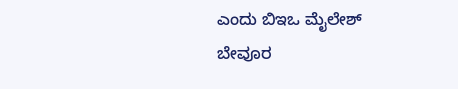ಎಂದು ಬಿಇಒ ಮೈಲೇಶ್ ಬೇವೂರ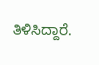ತಿಳಿಸಿದ್ದಾರೆ.